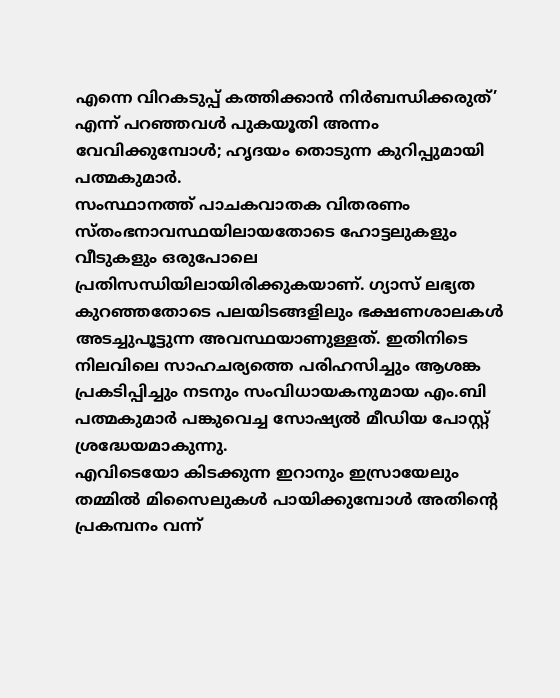എന്നെ വിറകടുപ്പ് കത്തിക്കാൻ നിർബന്ധിക്കരുത്’ എന്ന് പറഞ്ഞവൾ പുകയൂതി അന്നം വേവിക്കുമ്പോൾ; ഹൃദയം തൊടുന്ന കുറിപ്പുമായി പത്മകുമാർ.
സംസ്ഥാനത്ത് പാചകവാതക വിതരണം സ്തംഭനാവസ്ഥയിലായതോടെ ഹോട്ടലുകളും വീടുകളും ഒരുപോലെ പ്രതിസന്ധിയിലായിരിക്കുകയാണ്. ഗ്യാസ് ലഭ്യത കുറഞ്ഞതോടെ പലയിടങ്ങളിലും ഭക്ഷണശാലകൾ അടച്ചുപൂട്ടുന്ന അവസ്ഥയാണുള്ളത്. ഇതിനിടെ നിലവിലെ സാഹചര്യത്തെ പരിഹസിച്ചും ആശങ്ക പ്രകടിപ്പിച്ചും നടനും സംവിധായകനുമായ എം.ബി പത്മകുമാർ പങ്കുവെച്ച സോഷ്യൽ മീഡിയ പോസ്റ്റ് ശ്രദ്ധേയമാകുന്നു.
എവിടെയോ കിടക്കുന്ന ഇറാനും ഇസ്രായേലും തമ്മിൽ മിസൈലുകൾ പായിക്കുമ്പോൾ അതിന്റെ പ്രകമ്പനം വന്ന്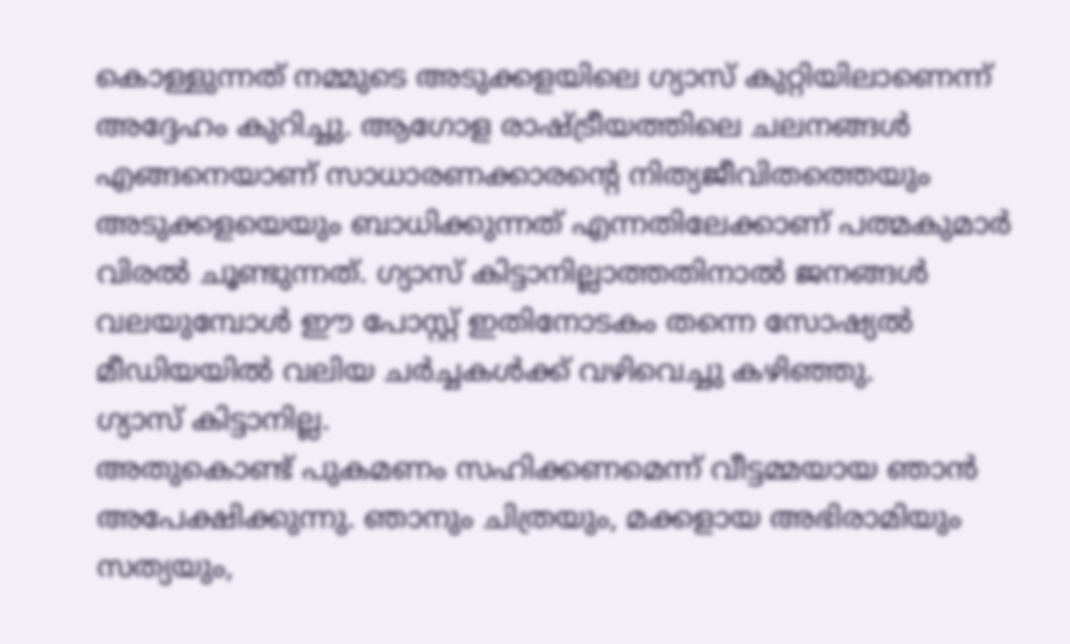കൊള്ളുന്നത് നമ്മുടെ അടുക്കളയിലെ ഗ്യാസ് കുറ്റിയിലാണെന്ന് അദ്ദേഹം കുറിച്ചു. ആഗോള രാഷ്ട്രീയത്തിലെ ചലനങ്ങൾ എങ്ങനെയാണ് സാധാരണക്കാരന്റെ നിത്യജീവിതത്തെയും അടുക്കളയെയും ബാധിക്കുന്നത് എന്നതിലേക്കാണ് പത്മകുമാർ വിരൽ ചൂണ്ടുന്നത്. ഗ്യാസ് കിട്ടാനില്ലാത്തതിനാൽ ജനങ്ങൾ വലയുമ്പോൾ ഈ പോസ്റ്റ് ഇതിനോടകം തന്നെ സോഷ്യൽ മീഡിയയിൽ വലിയ ചർച്ചകൾക്ക് വഴിവെച്ചു കഴിഞ്ഞു.
ഗ്യാസ് കിട്ടാനില്ല.
അതുകൊണ്ട് പുകമണം സഹിക്കണമെന്ന് വീട്ടമ്മയായ ഞാൻ അപേക്ഷിക്കുന്നു. ഞാനും ചിത്രയും, മക്കളായ അഭിരാമിയും സത്യയും,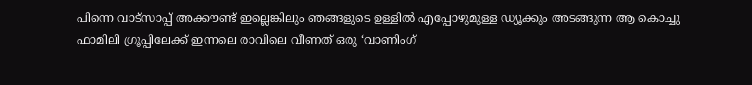പിന്നെ വാട്സാപ്പ് അക്കൗണ്ട് ഇല്ലെങ്കിലും ഞങ്ങളുടെ ഉള്ളിൽ എപ്പോഴുമുള്ള ഡ്യൂക്കും അടങ്ങുന്ന ആ കൊച്ചു ഫാമിലി ഗ്രൂപ്പിലേക്ക് ഇന്നലെ രാവിലെ വീണത് ഒരു ‘വാണിംഗ്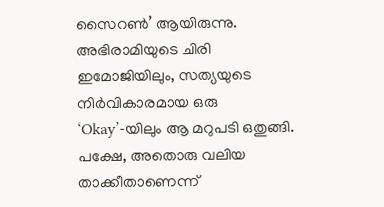സൈറൺ’ ആയിരുന്നു. അഭിരാമിയുടെ ചിരി ഇമോജിയിലും, സത്യയുടെ നിർവികാരമായ ഒരു ‘Okay’-യിലും ആ മറുപടി ഒതുങ്ങി. പക്ഷേ, അതൊരു വലിയ താക്കീതാണെന്ന്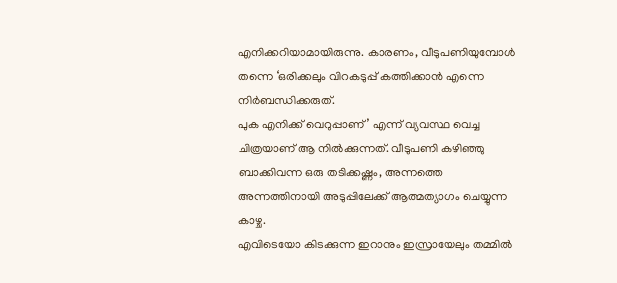എനിക്കറിയാമായിരുന്നു. കാരണം, വീടുപണിയുമ്പോൾ തന്നെ ‘ഒരിക്കലും വിറകടുപ്പ് കത്തിക്കാൻ എന്നെ നിർബന്ധിക്കരുത്.
പുക എനിക്ക് വെറുപ്പാണ്’ എന്ന് വ്യവസ്ഥ വെച്ച ചിത്രയാണ് ആ നിൽക്കുന്നത്. വീടുപണി കഴിഞ്ഞു ബാക്കിവന്ന ഒരു തടിക്കഷ്ണം, അന്നത്തെ അന്നത്തിനായി അടുപ്പിലേക്ക് ആത്മത്യാഗം ചെയ്യുന്ന കാഴ്ച.
എവിടെയോ കിടക്കുന്ന ഇറാനും ഇസ്രായേലും തമ്മിൽ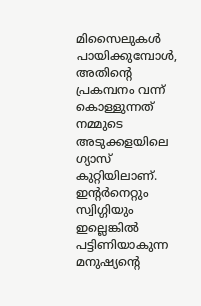മിസൈലുകൾ പായിക്കുമ്പോൾ, അതിന്റെ പ്രകമ്പനം വന്ന് കൊള്ളുന്നത് നമ്മുടെ അടുക്കളയിലെ ഗ്യാസ് കുറ്റിയിലാണ്. ഇന്റർനെറ്റും സ്വിഗ്ഗിയും ഇല്ലെങ്കിൽ പട്ടിണിയാകുന്ന മനുഷ്യന്റെ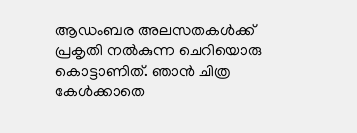ആഡംബര അലസതകൾക്ക് പ്രകൃതി നൽകുന്ന ചെറിയൊരു കൊട്ടാണിത്. ഞാൻ ചിത്ര കേൾക്കാതെ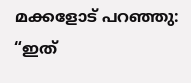മക്കളോട് പറഞ്ഞു: “ഇത്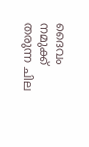ദൈവം നമുക്ക് തരുന്ന ചില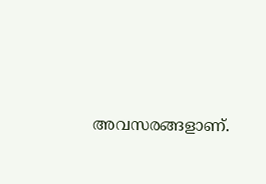അവസരങ്ങളാണ്.